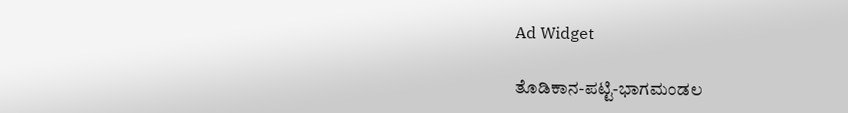Ad Widget

ತೊಡಿಕಾನ-ಪಟ್ಟಿ-ಭಾಗಮಂಡಲ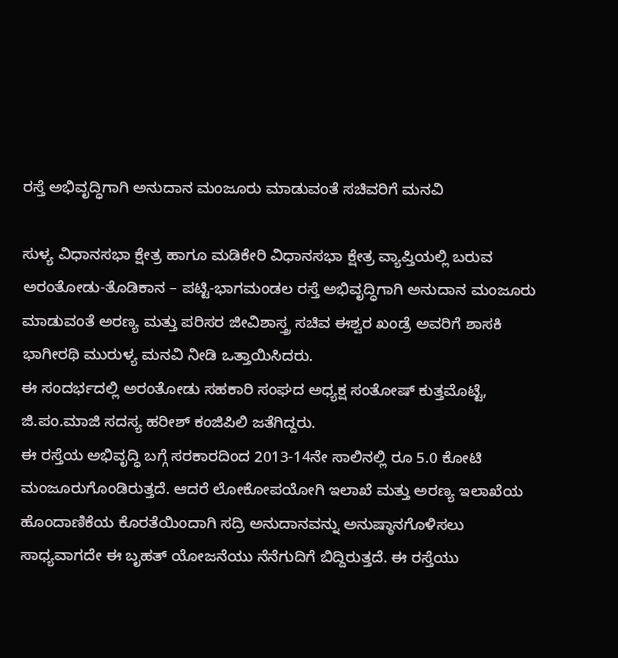ರಸ್ತೆ ಅಭಿವೃದ್ಧಿಗಾಗಿ ಅನುದಾನ ಮಂಜೂರು ಮಾಡುವಂತೆ ಸಚಿವರಿಗೆ ಮನವಿ

ಸುಳ್ಯ ವಿಧಾನಸಭಾ ಕ್ಷೇತ್ರ ಹಾಗೂ ಮಡಿಕೇರಿ ವಿಧಾನಸಭಾ ಕ್ಷೇತ್ರ ವ್ಯಾಪ್ತಿಯಲ್ಲಿ ಬರುವ ಅರಂತೋಡು-ತೊಡಿಕಾನ – ಪಟ್ಟಿ-ಭಾಗಮಂಡಲ ರಸ್ತೆ ಅಭಿವೃದ್ಧಿಗಾಗಿ ಅನುದಾನ ಮಂಜೂರು ಮಾಡುವಂತೆ ಅರಣ್ಯ ಮತ್ತು ಪರಿಸರ ಜೀವಿಶಾಸ್ತ್ರ ಸಚಿವ ಈಶ್ವರ ಖಂಡ್ರೆ ಅವರಿಗೆ ಶಾಸಕಿ ಭಾಗೀರಥಿ ಮುರುಳ್ಯ ಮನವಿ ನೀಡಿ ಒತ್ತಾಯಿಸಿದರು.
ಈ ಸಂದರ್ಭದಲ್ಲಿ ಅರಂತೋಡು ಸಹಕಾರಿ ಸಂಘದ ಅಧ್ಯಕ್ಷ ಸಂತೋಷ್ ಕುತ್ತಮೊಟ್ಟೆ,  ಜಿ.ಪಂ.ಮಾಜಿ ಸದಸ್ಯ ಹರೀಶ್ ಕಂಜಿಪಿಲಿ ಜತೆಗಿದ್ದರು.
ಈ ರಸ್ತೆಯ ಅಭಿವೃದ್ಧಿ ಬಗ್ಗೆ ಸರಕಾರದಿಂದ 2013-14ನೇ ಸಾಲಿನಲ್ಲಿ ರೂ 5.0 ಕೋಟಿ ಮಂಜೂರುಗೊಂಡಿರುತ್ತದೆ. ಆದರೆ ಲೋಕೋಪಯೋಗಿ ಇಲಾಖೆ ಮತ್ತು ಅರಣ್ಯ ಇಲಾಖೆಯ ಹೊಂದಾಣಿಕೆಯ ಕೊರತೆಯಿಂದಾಗಿ ಸದ್ರಿ ಅನುದಾನವನ್ನು ಅನುಷ್ಠಾನಗೊಳಿಸಲು ಸಾಧ್ಯವಾಗದೇ ಈ ಬೃಹತ್ ಯೋಜನೆಯು ನೆನೆಗುದಿಗೆ ಬಿದ್ದಿರುತ್ತದೆ. ಈ ರಸ್ತೆಯು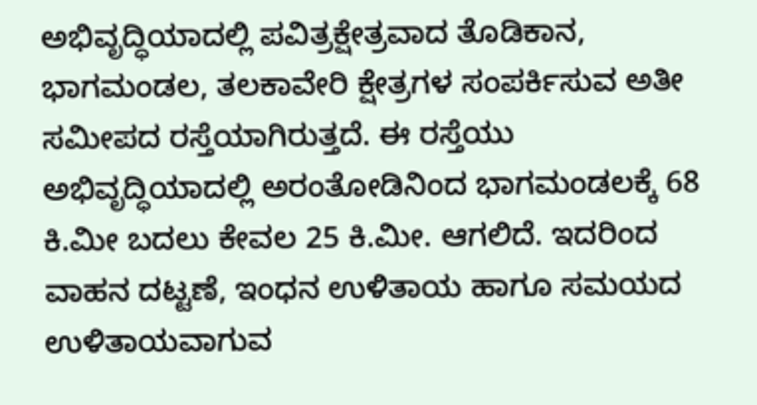ಅಭಿವೃದ್ಧಿಯಾದಲ್ಲಿ ಪವಿತ್ರಕ್ಷೇತ್ರವಾದ ತೊಡಿಕಾನ, ಭಾಗಮಂಡಲ, ತಲಕಾವೇರಿ ಕ್ಷೇತ್ರಗಳ ಸಂಪರ್ಕಿಸುವ ಅತೀ ಸಮೀಪದ ರಸ್ತೆಯಾಗಿರುತ್ತದೆ. ಈ ರಸ್ತೆಯು ಅಭಿವೃದ್ಧಿಯಾದಲ್ಲಿ ಅರಂತೋಡಿನಿಂದ ಭಾಗಮಂಡಲಕ್ಕೆ 68 ಕಿ.ಮೀ ಬದಲು ಕೇವಲ 25 ಕಿ.ಮೀ. ಆಗಲಿದೆ. ಇದರಿಂದ ವಾಹನ ದಟ್ಟಣೆ, ಇಂಧನ ಉಳಿತಾಯ ಹಾಗೂ ಸಮಯದ ಉಳಿತಾಯವಾಗುವ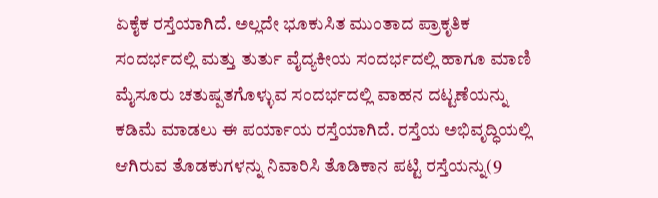ಏಕೈಕ ರಸ್ತೆಯಾಗಿದೆ. ಅಲ್ಲದೇ ಭೂಕುಸಿತ ಮುಂತಾದ ಪ್ರಾಕೃತಿಕ ಸಂದರ್ಭದಲ್ಲಿ ಮತ್ತು ತುರ್ತು ವೈದ್ಯಕೀಯ ಸಂದರ್ಭದಲ್ಲಿ ಹಾಗೂ ಮಾಣಿ ಮೈಸೂರು ಚತುಷ್ಪತಗೊಳ್ಳುವ ಸಂದರ್ಭದಲ್ಲಿ ವಾಹನ ದಟ್ಟಣೆಯನ್ನು ಕಡಿಮೆ ಮಾಡಲು ಈ ಪರ್ಯಾಯ ರಸ್ತೆಯಾಗಿದೆ. ರಸ್ತೆಯ ಅಭಿವೃದ್ಧಿಯಲ್ಲಿ ಆಗಿರುವ ತೊಡಕುಗಳನ್ನು ನಿವಾರಿಸಿ ತೊಡಿಕಾನ ಪಟ್ಟಿ ರಸ್ತೆಯನ್ನು(9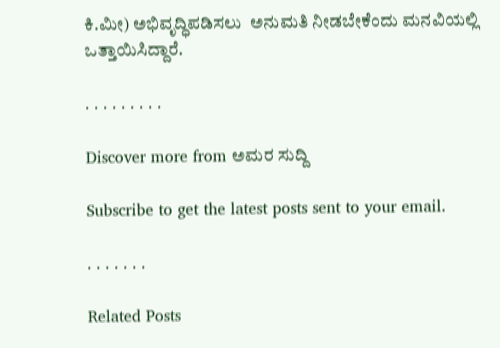ಕಿ.ಮೀ) ಅಭಿವೃದ್ಧಿಪಡಿಸಲು  ಅನುಮತಿ ನೀಡಬೇಕೆಂದು ಮನವಿಯಲ್ಲಿ ಒತ್ತಾಯಿಸಿದ್ದಾರೆ.

. . . . . . . . .

Discover more from ಅಮರ ಸುದ್ದಿ

Subscribe to get the latest posts sent to your email.

. . . . . . .

Related Posts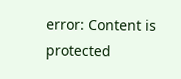error: Content is protected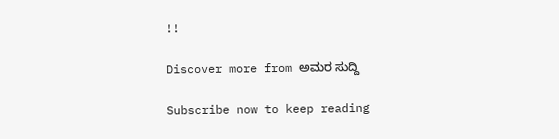!!

Discover more from ಅಮರ ಸುದ್ದಿ

Subscribe now to keep reading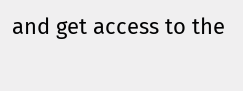and get access to the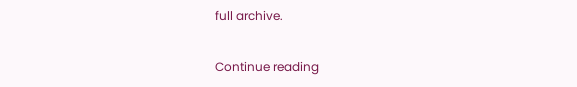full archive.

Continue reading